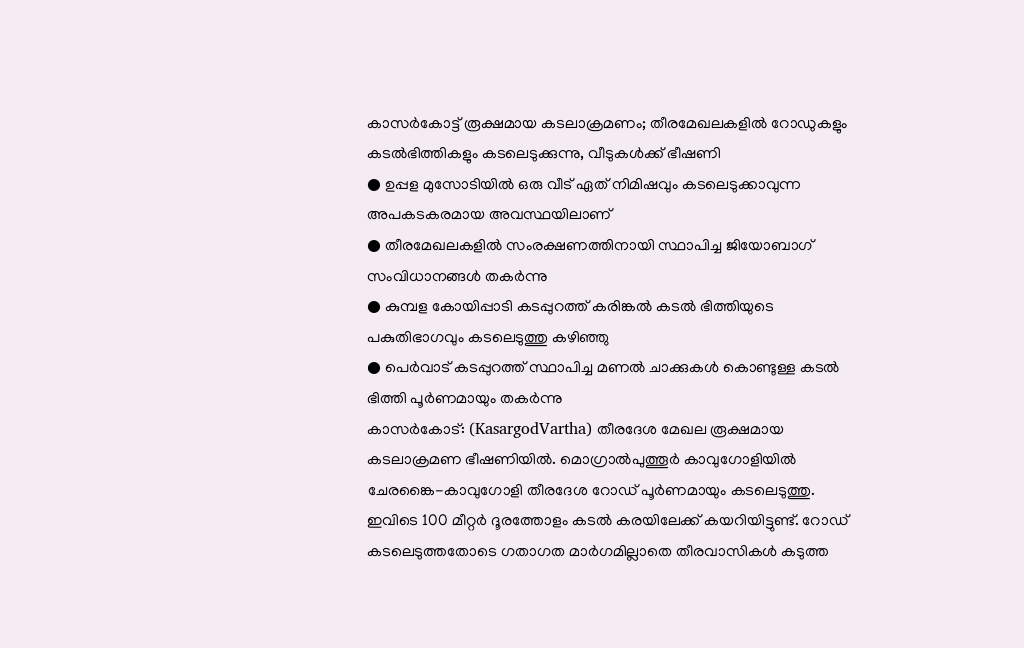കാസർകോട്ട് രൂക്ഷമായ കടലാക്രമണം; തീരമേഖലകളിൽ റോഡുകളും കടൽഭിത്തികളും കടലെടുക്കുന്നു, വീടുകൾക്ക് ഭീഷണി
● ഉപ്പള മുസോടിയിൽ ഒരു വീട് ഏത് നിമിഷവും കടലെടുക്കാവുന്ന അപകടകരമായ അവസ്ഥയിലാണ്
● തീരമേഖലകളിൽ സംരക്ഷണത്തിനായി സ്ഥാപിച്ച ജിയോബാഗ് സംവിധാനങ്ങൾ തകർന്നു
● കുമ്പള കോയിപ്പാടി കടപ്പുറത്ത് കരിങ്കൽ കടൽ ഭിത്തിയുടെ പകുതിഭാഗവും കടലെടുത്തു കഴിഞ്ഞു
● പെർവാട് കടപ്പുറത്ത് സ്ഥാപിച്ച മണൽ ചാക്കുകൾ കൊണ്ടുള്ള കടൽ ഭിത്തി പൂർണമായും തകർന്നു
കാസർകോട്: (KasargodVartha) തീരദേശ മേഖല രൂക്ഷമായ കടലാക്രമണ ഭീഷണിയിൽ. മൊഗ്രാൽപുത്തൂർ കാവുഗോളിയിൽ ചേരങ്കൈ-കാവുഗോളി തീരദേശ റോഡ് പൂർണമായും കടലെടുത്തു. ഇവിടെ 100 മീറ്റർ ദൂരത്തോളം കടൽ കരയിലേക്ക് കയറിയിട്ടുണ്ട്. റോഡ് കടലെടുത്തതോടെ ഗതാഗത മാർഗമില്ലാതെ തീരവാസികൾ കടുത്ത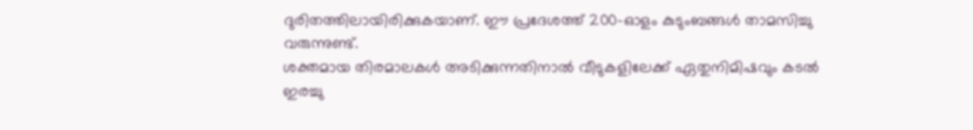ദുരിതത്തിലായിരിക്കുകയാണ്. ഈ പ്രദേശത്ത് 200-ഓളം കുടുംബങ്ങൾ താമസിച്ചു വരുന്നുണ്ട്.
ശക്തമായ തിരമാലകൾ അടിക്കുന്നതിനാൽ വീടുകളിലേക്ക് ഏതുനിമിഷവും കടൽ ഇരച്ചു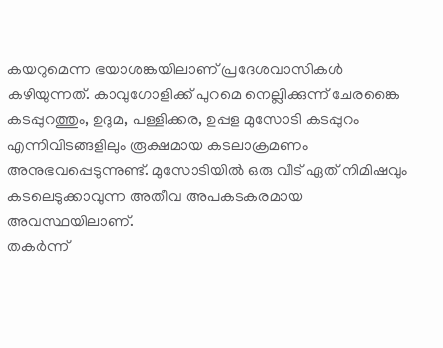കയറുമെന്ന ഭയാശങ്കയിലാണ് പ്രദേശവാസികൾ കഴിയുന്നത്. കാവുഗോളിക്ക് പുറമെ നെല്ലിക്കുന്ന് ചേരങ്കൈ കടപ്പുറത്തും, ഉദുമ, പള്ളിക്കര, ഉപ്പള മുസോടി കടപ്പുറം എന്നിവിടങ്ങളിലും രൂക്ഷമായ കടലാക്രമണം അനുഭവപ്പെടുന്നുണ്ട്. മുസോടിയിൽ ഒരു വീട് ഏത് നിമിഷവും കടലെടുക്കാവുന്ന അതീവ അപകടകരമായ അവസ്ഥയിലാണ്.
തകർന്ന്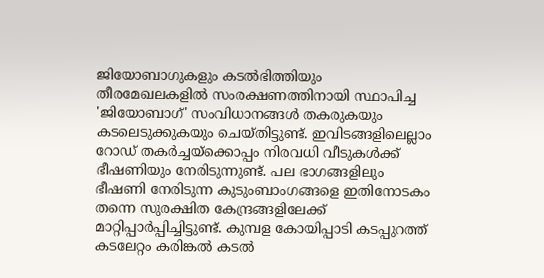ജിയോബാഗുകളും കടൽഭിത്തിയും
തീരമേഖലകളിൽ സംരക്ഷണത്തിനായി സ്ഥാപിച്ച 'ജിയോബാഗ്' സംവിധാനങ്ങൾ തകരുകയും കടലെടുക്കുകയും ചെയ്തിട്ടുണ്ട്. ഇവിടങ്ങളിലെല്ലാം റോഡ് തകർച്ചയ്ക്കൊപ്പം നിരവധി വീടുകൾക്ക് ഭീഷണിയും നേരിടുന്നുണ്ട്. പല ഭാഗങ്ങളിലും ഭീഷണി നേരിടുന്ന കുടുംബാംഗങ്ങളെ ഇതിനോടകം തന്നെ സുരക്ഷിത കേന്ദ്രങ്ങളിലേക്ക് മാറ്റിപ്പാർപ്പിച്ചിട്ടുണ്ട്. കുമ്പള കോയിപ്പാടി കടപ്പുറത്ത് കടലേറ്റം കരിങ്കൽ കടൽ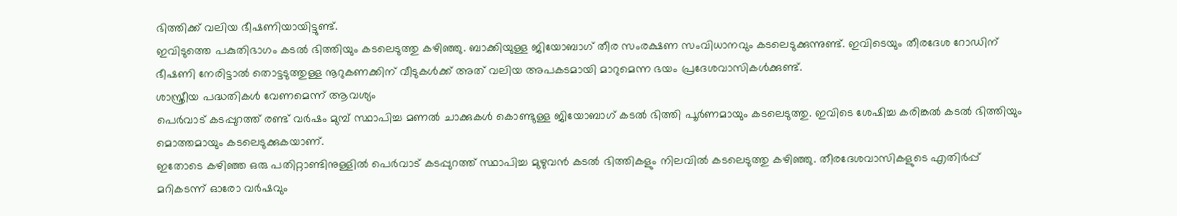ഭിത്തിക്ക് വലിയ ഭീഷണിയായിട്ടുണ്ട്.
ഇവിടുത്തെ പകുതിഭാഗം കടൽ ഭിത്തിയും കടലെടുത്തു കഴിഞ്ഞു. ബാക്കിയുള്ള ജിയോബാഗ് തീര സംരക്ഷണ സംവിധാനവും കടലെടുക്കുന്നുണ്ട്. ഇവിടെയും തീരദേശ റോഡിന് ഭീഷണി നേരിട്ടാൽ തൊട്ടടുത്തുള്ള നൂറുകണക്കിന് വീടുകൾക്ക് അത് വലിയ അപകടമായി മാറുമെന്ന ഭയം പ്രദേശവാസികൾക്കുണ്ട്.
ശാസ്ത്രീയ പദ്ധതികൾ വേണമെന്ന് ആവശ്യം
പെർവാട് കടപ്പുറത്ത് രണ്ട് വർഷം മുമ്പ് സ്ഥാപിച്ച മണൽ ചാക്കുകൾ കൊണ്ടുള്ള ജിയോബാഗ് കടൽ ഭിത്തി പൂർണമായും കടലെടുത്തു. ഇവിടെ ശേഷിച്ച കരിങ്കൽ കടൽ ഭിത്തിയും മൊത്തമായും കടലെടുക്കുകയാണ്.
ഇതോടെ കഴിഞ്ഞ ഒരു പതിറ്റാണ്ടിനുള്ളിൽ പെർവാട് കടപ്പുറത്ത് സ്ഥാപിച്ച മുഴുവൻ കടൽ ഭിത്തികളും നിലവിൽ കടലെടുത്തു കഴിഞ്ഞു. തീരദേശവാസികളുടെ എതിർപ്പ് മറികടന്ന് ഓരോ വർഷവും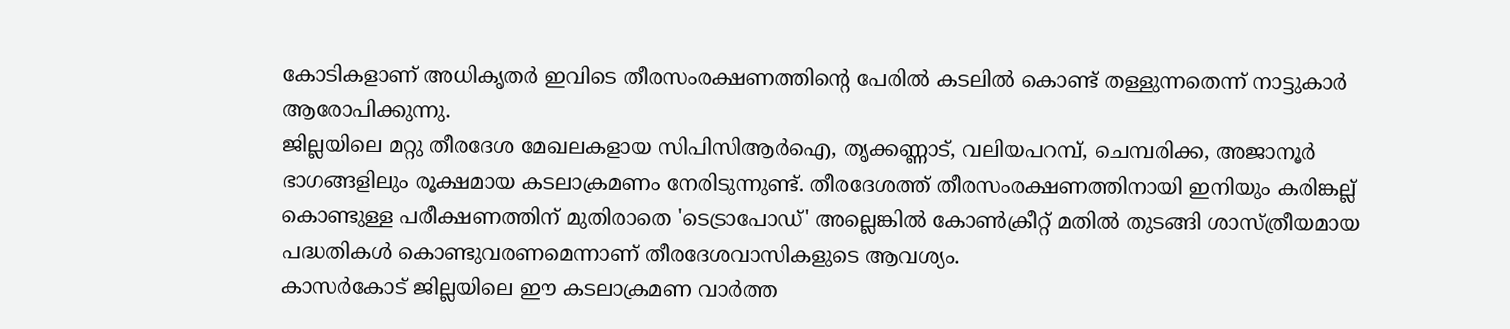കോടികളാണ് അധികൃതർ ഇവിടെ തീരസംരക്ഷണത്തിൻ്റെ പേരിൽ കടലിൽ കൊണ്ട് തള്ളുന്നതെന്ന് നാട്ടുകാർ ആരോപിക്കുന്നു.
ജില്ലയിലെ മറ്റു തീരദേശ മേഖലകളായ സിപിസിആർഐ, തൃക്കണ്ണാട്, വലിയപറമ്പ്, ചെമ്പരിക്ക, അജാനൂർ ഭാഗങ്ങളിലും രൂക്ഷമായ കടലാക്രമണം നേരിടുന്നുണ്ട്. തീരദേശത്ത് തീരസംരക്ഷണത്തിനായി ഇനിയും കരിങ്കല്ല് കൊണ്ടുള്ള പരീക്ഷണത്തിന് മുതിരാതെ 'ടെട്രാപോഡ്' അല്ലെങ്കിൽ കോൺക്രീറ്റ് മതിൽ തുടങ്ങി ശാസ്ത്രീയമായ പദ്ധതികൾ കൊണ്ടുവരണമെന്നാണ് തീരദേശവാസികളുടെ ആവശ്യം.
കാസർകോട് ജില്ലയിലെ ഈ കടലാക്രമണ വാർത്ത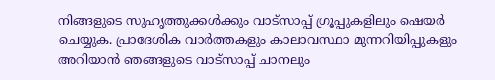നിങ്ങളുടെ സുഹൃത്തുക്കൾക്കും വാട്സാപ്പ് ഗ്രൂപ്പുകളിലും ഷെയർ ചെയ്യുക. പ്രാദേശിക വാർത്തകളും കാലാവസ്ഥാ മുന്നറിയിപ്പുകളും അറിയാൻ ഞങ്ങളുടെ വാട്സാപ്പ് ചാനലും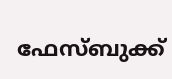ഫേസ്ബുക്ക്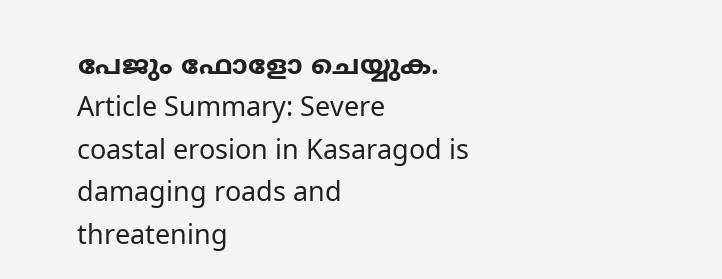പേജും ഫോളോ ചെയ്യുക.
Article Summary: Severe coastal erosion in Kasaragod is damaging roads and threatening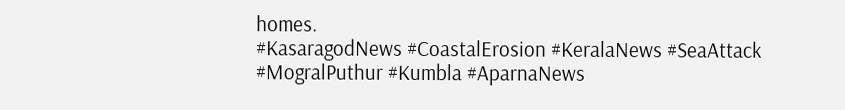homes.
#KasaragodNews #CoastalErosion #KeralaNews #SeaAttack #MogralPuthur #Kumbla #AparnaNews